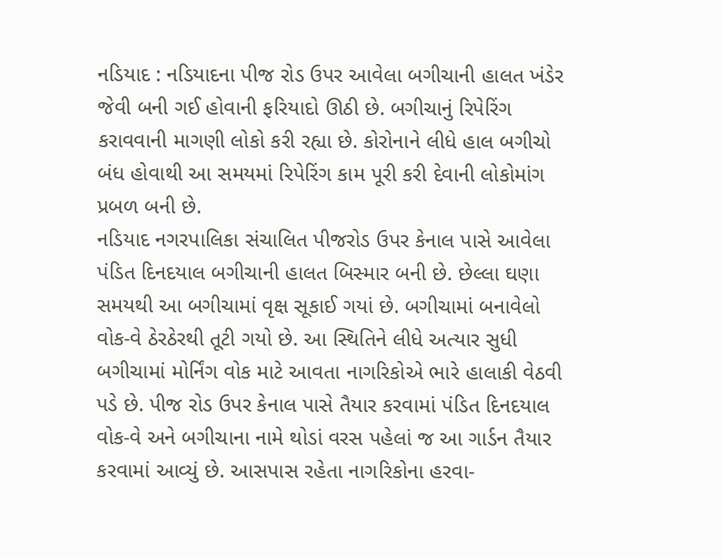નડિયાદ : નડિયાદના પીજ રોડ ઉપર આવેલા બગીચાની હાલત ખંડેર જેવી બની ગઈ હોવાની ફરિયાદો ઊઠી છે. બગીચાનું રિપેરિંગ કરાવવાની માગણી લોકો કરી રહ્યા છે. કોરોનાને લીધે હાલ બગીચો બંધ હોવાથી આ સમયમાં રિપેરિંગ કામ પૂરી કરી દેવાની લોકોમાંગ પ્રબળ બની છે.
નડિયાદ નગરપાલિકા સંચાલિત પીજરોડ ઉપર કેનાલ પાસે આવેલા પંડિત દિનદયાલ બગીચાની હાલત બિસ્માર બની છે. છેલ્લા ઘણા સમયથી આ બગીચામાં વૃક્ષ સૂકાઈ ગયાં છે. બગીચામાં બનાવેલો વોક-વે ઠેરઠેરથી તૂટી ગયો છે. આ સ્થિતિને લીધે અત્યાર સુધી બગીચામાં મોર્નિંગ વોક માટે આવતા નાગરિકોએ ભારે હાલાકી વેઠવી પડે છે. પીજ રોડ ઉપર કેનાલ પાસે તૈયાર કરવામાં પંડિત દિનદયાલ વોક-વે અને બગીચાના નામે થોડાં વરસ પહેલાં જ આ ગાર્ડન તૈયાર કરવામાં આવ્યું છે. આસપાસ રહેતા નાગરિકોના હરવા-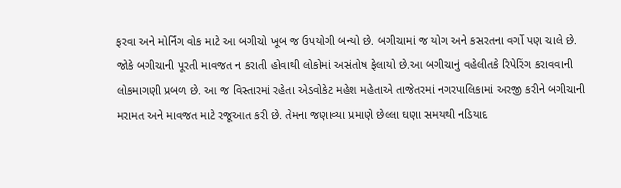ફરવા અને મોર્નિંગ વોક માટે આ બગીચો ખૂબ જ ઉપયોગી બન્યો છે. બગીચામાં જ યોગ અને કસરતના વર્ગો પણ ચાલે છે. જોકે બગીચાની પૂરતી માવજત ન કરાતી હોવાથી લોકોમાં અસંતોષ ફેલાયો છે.આ બગીચાનું વહેલીતકે રિપેરિંગ કરાવવાની લોકમાગણી પ્રબળ છે. આ જ વિસ્તારમાં રહેતા એડવોકેટ મહેશ મહેતાએ તાજેતરમાં નગરપાલિકામાં અરજી કરીને બગીચાની મરામત અને માવજત માટે રજૂઆત કરી છે. તેમના જણાવ્યા પ્રમાણે છેલ્લા ઘણા સમયથી નડિયાદ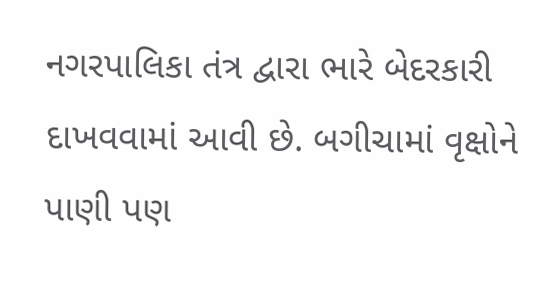નગરપાલિકા તંત્ર દ્વારા ભારે બેદરકારી દાખવવામાં આવી છે. બગીચામાં વૃક્ષોને પાણી પણ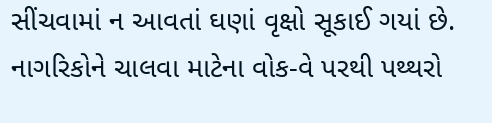સીંચવામાં ન આવતાં ઘણાં વૃક્ષો સૂકાઈ ગયાં છે. નાગરિકોને ચાલવા માટેના વોક-વે પરથી પથ્થરો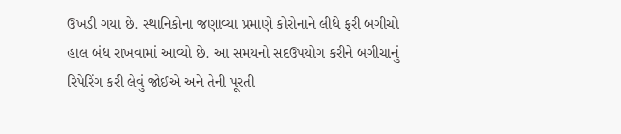ઉખડી ગયા છે. સ્થાનિકોના જણાવ્યા પ્રમાણે કોરોનાને લીધે ફરી બગીચો હાલ બંધ રાખવામાં આવ્યો છે. આ સમયનો સદઉપયોગ કરીને બગીચાનું રિપેરિંગ કરી લેવું જોઈએ અને તેની પૂરતી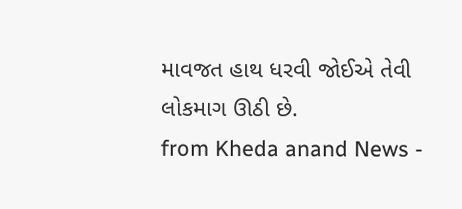માવજત હાથ ધરવી જોઈએ તેવી લોકમાગ ઊઠી છે.
from Kheda anand News -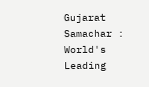Gujarat Samachar : World's Leading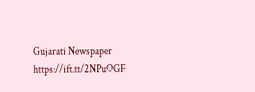Gujarati Newspaper https://ift.tt/2NPuOGF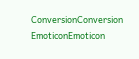ConversionConversion EmoticonEmoticon